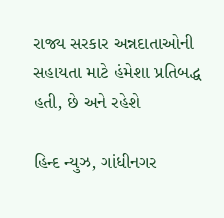રાજ્ય સરકાર અન્નદાતાઓની સહાયતા માટે હંમેશા પ્રતિબદ્ધ હતી, છે અને રહેશે

હિન્દ ન્યુઝ, ગાંધીનગર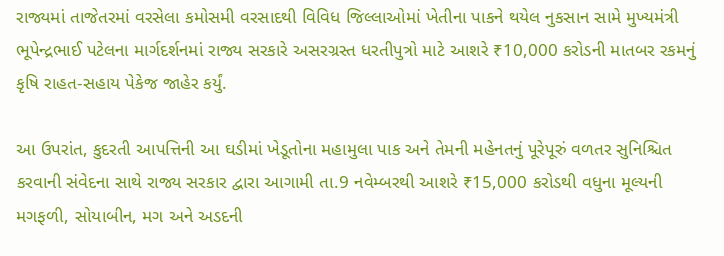રાજ્યમાં તાજેતરમાં વરસેલા કમોસમી વરસાદથી વિવિધ જિલ્લાઓમાં ખેતીના પાકને થયેલ નુકસાન સામે મુખ્યમંત્રી ભૂપેન્દ્રભાઈ પટેલના માર્ગદર્શનમાં રાજ્ય સરકારે અસરગ્રસ્ત ધરતીપુત્રો માટે આશરે ₹10,000 કરોડની માતબર રકમનું કૃષિ રાહત-સહાય પેકેજ જાહેર કર્યું.

આ ઉપરાંત, કુદરતી આપત્તિની આ ઘડીમાં ખેડૂતોના મહામુલા પાક અને તેમની મહેનતનું પૂરેપૂરું વળતર સુનિશ્ચિત કરવાની સંવેદના સાથે રાજ્ય સરકાર દ્વારા આગામી તા.9 નવેમ્બરથી આશરે ₹15,000 કરોડથી વધુના મૂલ્યની મગફળી, સોયાબીન, મગ અને અડદની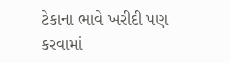ટેકાના ભાવે ખરીદી પણ કરવામાં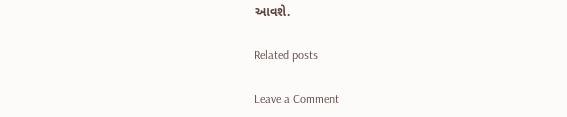આવશે.

Related posts

Leave a Comment